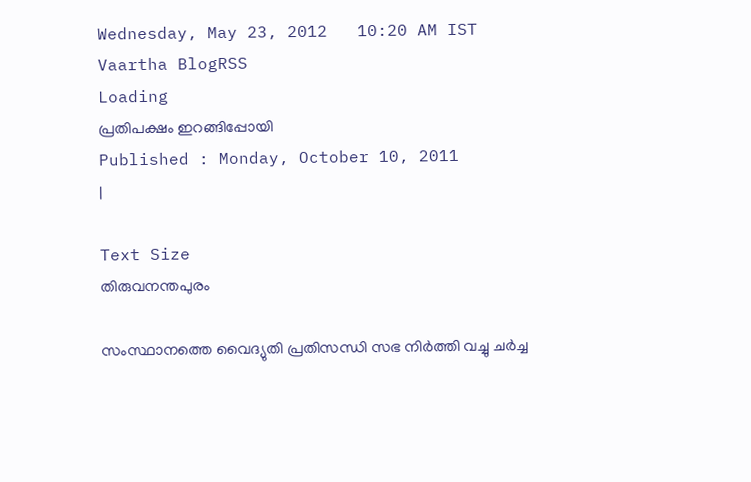Wednesday, May 23, 2012   10:20 AM IST
Vaartha BlogRSS
Loading
പ്രതിപക്ഷം ഇറങ്ങിപ്പോയി
Published : Monday, October 10, 2011
|

Text Size
തിരുവനന്തപുരം

സംസ്ഥാനത്തെ വൈദ്യുതി പ്രതിസന്ധി സഭ നിര്‍ത്തി വച്ചു ചര്‍ച്ച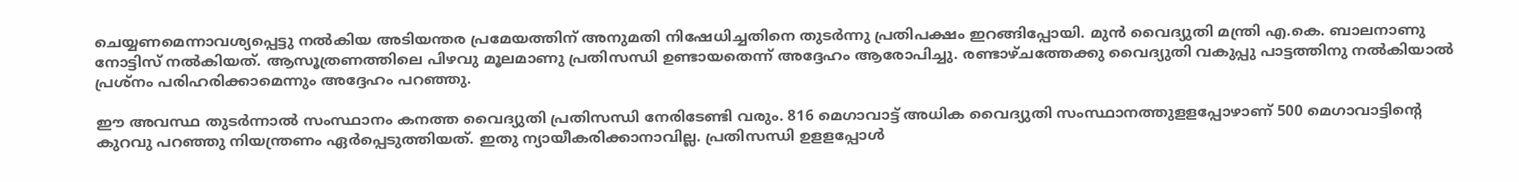ചെയ്യണമെന്നാവശ്യപ്പെട്ടു നല്‍കിയ അടിയന്തര പ്രമേയത്തിന് അനുമതി നിഷേധിച്ചതിനെ തുടര്‍ന്നു പ്രതിപക്ഷം ഇറങ്ങിപ്പോയി. മുന്‍ വൈദ്യുതി മന്ത്രി എ.കെ. ബാലനാണു നോട്ടിസ് നല്‍കിയത്. ആസൂത്രണത്തിലെ പിഴവു മൂലമാണു പ്രതിസന്ധി ഉണ്ടായതെന്ന് അദ്ദേഹം ആരോപിച്ചു. രണ്ടാഴ്ചത്തേക്കു വൈദ്യുതി വകുപ്പു പാട്ടത്തിനു നല്‍കിയാല്‍ പ്രശ്നം പരിഹരിക്കാമെന്നും അദ്ദേഹം പറഞ്ഞു.

ഈ അവസ്ഥ തുടര്‍ന്നാല്‍ സംസ്ഥാനം കനത്ത വൈദ്യുതി പ്രതിസന്ധി നേരിടേണ്ടി വരും. 816 മെഗാവാട്ട് അധിക വൈദ്യുതി സംസ്ഥാനത്തുളളപ്പോഴാണ് 500 മെഗാവാട്ടിന്‍റെ കുറവു പറഞ്ഞു നിയന്ത്രണം ഏര്‍പ്പെടുത്തിയത്. ഇതു ന്യായീകരിക്കാനാവില്ല. പ്രതിസന്ധി ഉളളപ്പോള്‍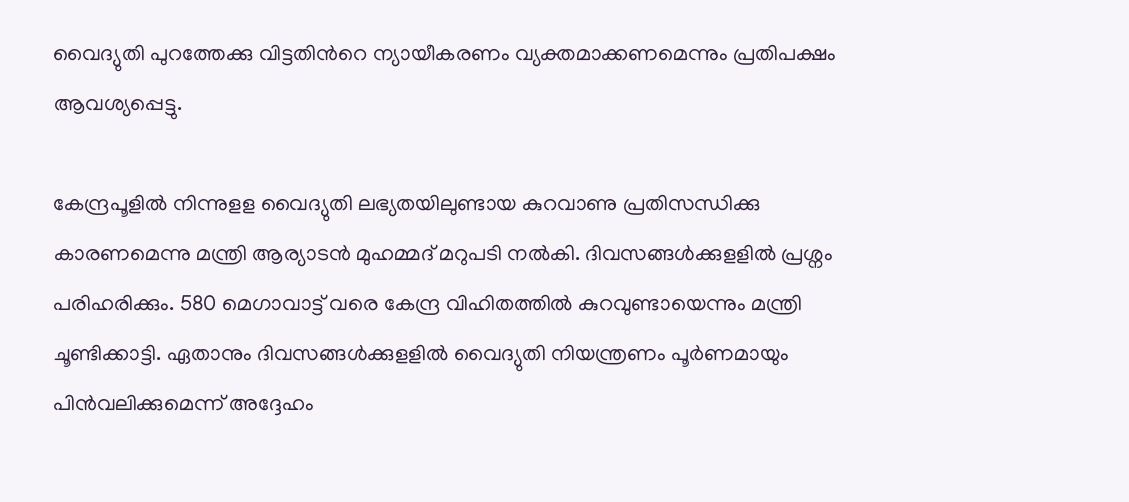വൈദ്യുതി പുറത്തേക്കു വിട്ടതിന്‍റെ ന്യായീകരണം വ്യക്തമാക്കണമെന്നും പ്രതിപക്ഷം ആവശ്യപ്പെട്ടു.

കേന്ദ്രപൂളില്‍ നിന്നുളള വൈദ്യുതി ലഭ്യതയിലുണ്ടായ കുറവാണു പ്രതിസന്ധിക്കു കാരണമെന്നു മന്ത്രി ആര്യാടന്‍ മുഹമ്മദ് മറുപടി നല്‍കി. ദിവസങ്ങള്‍ക്കുളളില്‍ പ്രശ്നം പരിഹരിക്കും. 580 മെഗാവാട്ട് വരെ കേന്ദ്ര വിഹിതത്തില്‍ കുറവുണ്ടായെന്നും മന്ത്രി ചൂണ്ടിക്കാട്ടി. ഏതാനും ദിവസങ്ങള്‍ക്കുളളില്‍ വൈദ്യുതി നിയന്ത്രണം പൂര്‍ണമായും പിന്‍വലിക്കുമെന്ന് അദ്ദേഹം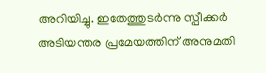അറിയിച്ചു. ഇതേത്തുടര്‍ന്നു സ്പീക്കര്‍ അടിയന്തര പ്രമേയത്തിന് അനുമതി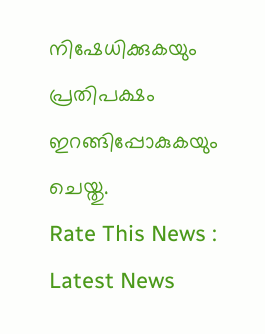നിഷേധിക്കുകയും പ്രതിപക്ഷം ഇറങ്ങിപ്പോകുകയും ചെയ്തു.
Rate This News :
Latest News